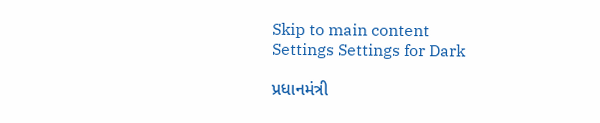Skip to main content
Settings Settings for Dark

પ્રધાનમંત્રી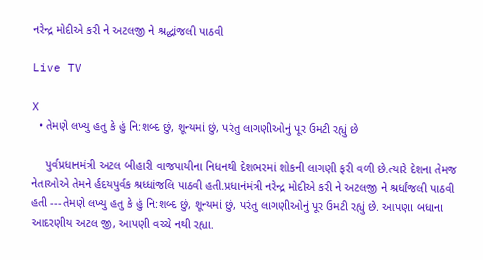નરેન્દ્ર મોદીએ કરી ને અટલજી ને શ્રદ્ધાંજલી પાઠવી

Live TV

X
  • તેમણે લખ્યુ હતુ કે હું નિ:શબ્દ છું, શૂન્યમાં છું, પરંતુ લાગણીઓનું પૂર ઉમટી રહ્યું છે

    પુર્વપ્રધાનમંત્રી અટલ બીહારી વાજપાયીના નિધનથી દેશભરમાં શોકની લાગણી ફરી વળી છે.ત્યારે દેશના તેમજ નેતાઓએ તેમને ર્હદયપુર્વક શ્રધ્ધાંજલિ પાઠવી હતી.પ્રધાનંમંત્રી નરેન્દ્ર મોદીએ કરી ને અટલજી ને શ્રર્ધાંજલી પાઠવી હતી ---તેમણે લખ્યુ હતુ કે હું નિ:શબ્દ છું, શૂન્યમાં છું, પરંતુ લાગણીઓનું પૂર ઉમટી રહ્યું છે. આપણા બધાના આદરણીય અટલ જી, આપણી વચ્ચે નથી રહ્યા.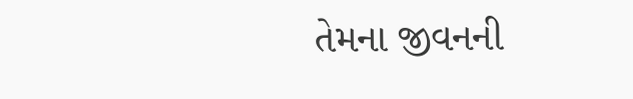તેમના જીવનની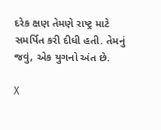દરેક ક્ષણ તેમણે રાષ્ટ્ર માટે સમર્પિત કરી દીધી હતી. તેમનું જવું, એક યુગનો અંત છે.

X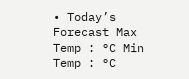• Today’s Forecast Max Temp : °C Min Temp : °C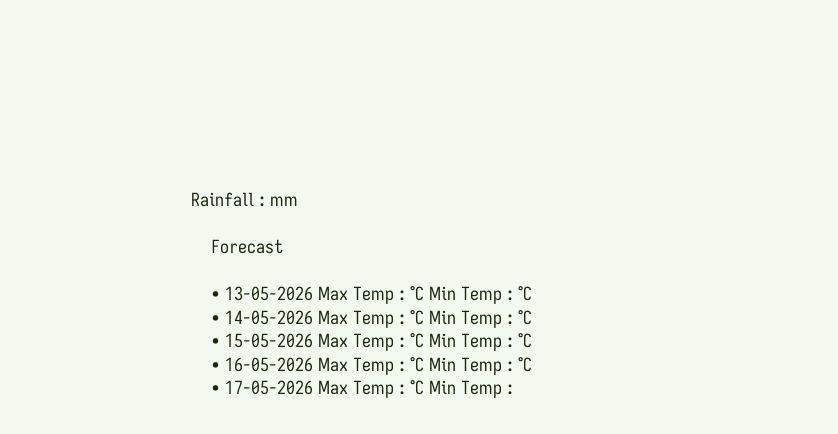Rainfall : mm

    Forecast

    • 13-05-2026 Max Temp : °C Min Temp : °C
    • 14-05-2026 Max Temp : °C Min Temp : °C
    • 15-05-2026 Max Temp : °C Min Temp : °C
    • 16-05-2026 Max Temp : °C Min Temp : °C
    • 17-05-2026 Max Temp : °C Min Temp :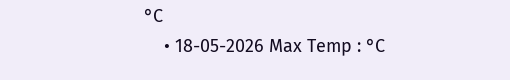°C
    • 18-05-2026 Max Temp : °C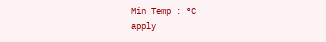Min Temp : °C
apply